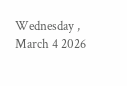Wednesday , March 4 2026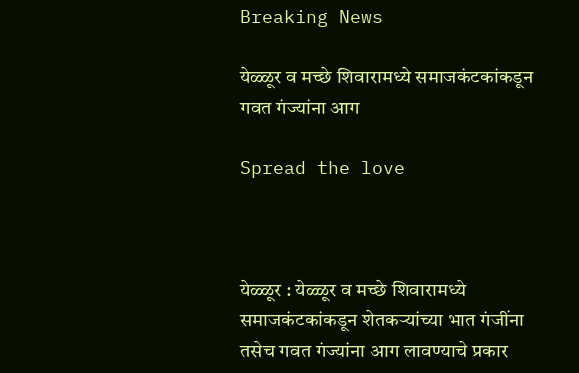Breaking News

येळ्ळूर व मच्छे शिवारामध्ये समाजकंटकांकडून गवत गंज्यांना आग

Spread the love



येळ्ळूर : येळ्ळूर व मच्छे शिवारामध्ये समाजकंटकांकडून शेतकऱ्यांच्या भात गंजींना तसेच गवत गंज्यांना आग लावण्याचे प्रकार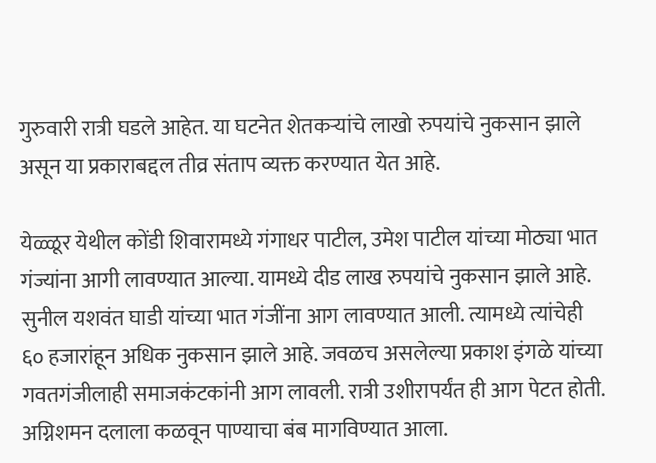गुरुवारी रात्री घडले आहेत. या घटनेत शेतकऱ्यांचे लाखो रुपयांचे नुकसान झाले असून या प्रकाराबद्दल तीव्र संताप व्यक्त करण्यात येत आहे.

येळ्ळूर येथील कोंडी शिवारामध्ये गंगाधर पाटील, उमेश पाटील यांच्या मोठ्या भात गंज्यांना आगी लावण्यात आल्या. यामध्ये दीड लाख रुपयांचे नुकसान झाले आहे. सुनील यशवंत घाडी यांच्या भात गंजींना आग लावण्यात आली. त्यामध्ये त्यांचेही ६० हजारांहून अधिक नुकसान झाले आहे. जवळच असलेल्या प्रकाश इंगळे यांच्या गवतगंजीलाही समाजकंटकांनी आग लावली. रात्री उशीरापर्यंत ही आग पेटत होती. अग्निशमन दलाला कळवून पाण्याचा बंब मागविण्यात आला.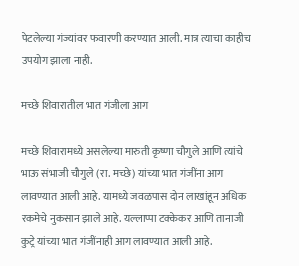पेटलेल्या गंज्यांवर फवारणी करण्यात आली. मात्र त्याचा काहीच उपयोग झाला नाही.

मच्छे शिवारातील भात गंजीला आग

मच्छे शिवारामध्ये असलेल्या मारुती कृष्णा चौगुले आणि त्यांचे भाऊ संभाजी चौगुले (रा. मच्छे) यांच्या भात गंजींना आग लावण्यात आली आहे. यामध्ये जवळपास दोन लाखांहून अधिक रकमेचे नुकसान झाले आहे. यल्लाप्पा टक्केकर आणि तानाजी कुट्रे यांच्या भात गंजींनाही आग लावण्यात आली आहे.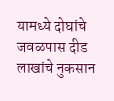यामध्ये दोघांचे जवळपास दीड लाखांचे नुकसान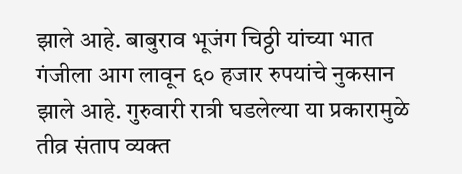झाले आहे. बाबुराव भूजंग चिठ्ठी यांच्या भात गंजीला आग लावून ६० हजार रुपयांचे नुकसान झाले आहे. गुरुवारी रात्री घडलेल्या या प्रकारामुळे तीव्र संताप व्यक्त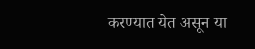करण्यात येत असून या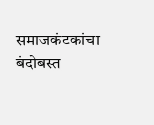समाजकंटकांचा बंदोबस्त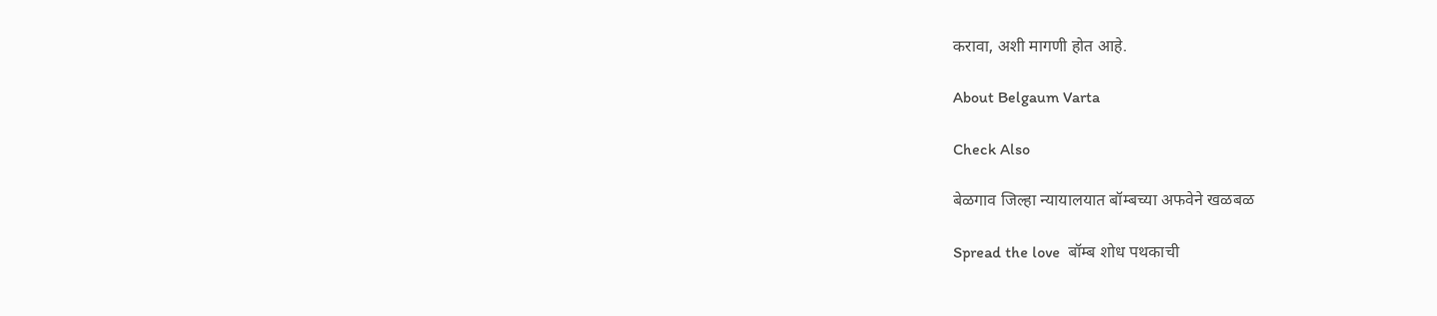करावा, अशी मागणी होत आहे.

About Belgaum Varta

Check Also

बेळगाव जिल्हा न्यायालयात बॉम्बच्या अफवेने खळबळ

Spread the love  बॉम्ब शोध पथकाची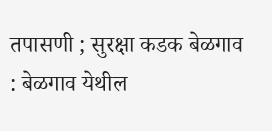तपासणी ; सुरक्षा कडक बेळगाव : बेळगाव येथील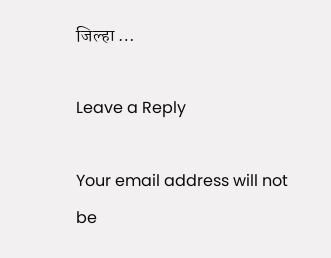जिल्हा …

Leave a Reply

Your email address will not be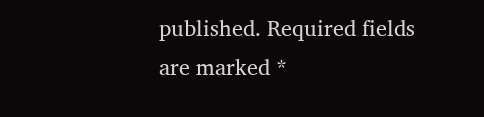published. Required fields are marked *